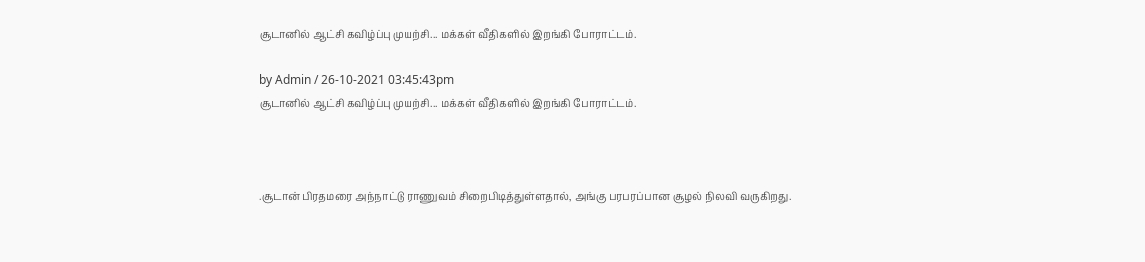சூடானில் ஆட்சி கவிழ்ப்பு முயற்சி... மக்கள் வீதிகளில் இறங்கி போராட்டம்.

by Admin / 26-10-2021 03:45:43pm
சூடானில் ஆட்சி கவிழ்ப்பு முயற்சி... மக்கள் வீதிகளில் இறங்கி போராட்டம்.



.சூடான் பிரதமரை அந்நாட்டு ராணுவம் சிறைபிடித்துள்ளதால், அங்கு பரபரப்பான சூழல் நிலவி வருகிறது.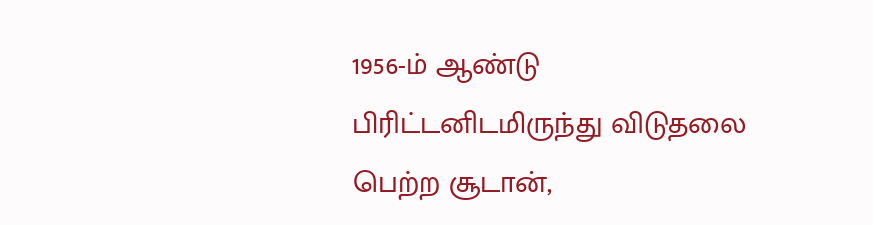1956-ம் ஆண்டு பிரிட்டனிடமிருந்து விடுதலை பெற்ற சூடான்,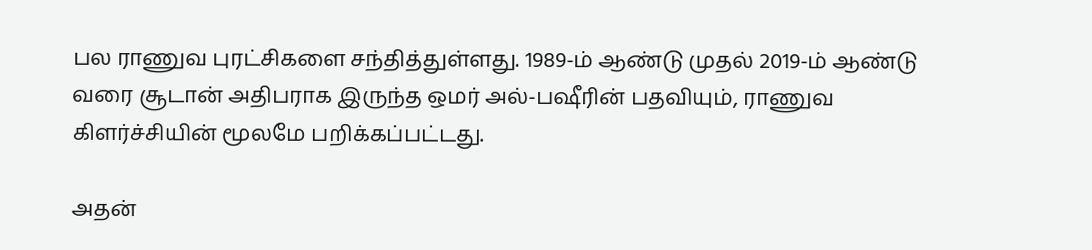பல ராணுவ புரட்சிகளை சந்தித்துள்ளது. 1989-ம் ஆண்டு முதல் 2019-ம் ஆண்டு வரை சூடான் அதிபராக இருந்த ஒமர் அல்-பஷீரின் பதவியும், ராணுவ கிளர்ச்சியின் மூலமே பறிக்கப்பட்டது.

அதன்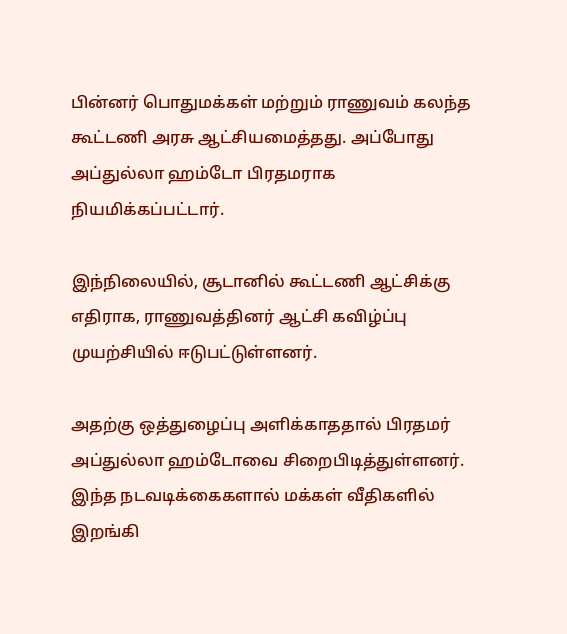பின்னர் பொதுமக்கள் மற்றும் ராணுவம் கலந்த கூட்டணி அரசு ஆட்சியமைத்தது. அப்போது அப்துல்லா ஹம்டோ பிரதமராக நியமிக்கப்பட்டார்.

இந்நிலையில், சூடானில் கூட்டணி ஆட்சிக்கு எதிராக, ராணுவத்தினர் ஆட்சி கவிழ்ப்பு முயற்சியில் ஈடுபட்டுள்ளனர்.

அதற்கு ஒத்துழைப்பு அளிக்காததால் பிரதமர் அப்துல்லா ஹம்டோவை சிறைபிடித்துள்ளனர். இந்த நடவடிக்கைகளால் மக்கள் வீதிகளில் இறங்கி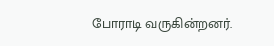போராடி வருகின்றனர்.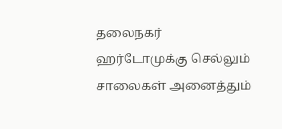தலைநகர் ஹர்டோமுக்கு செல்லும் சாலைகள் அனைத்தும்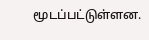மூடப்பட்டுள்ளன.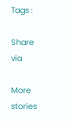Tags :

Share via

More stories